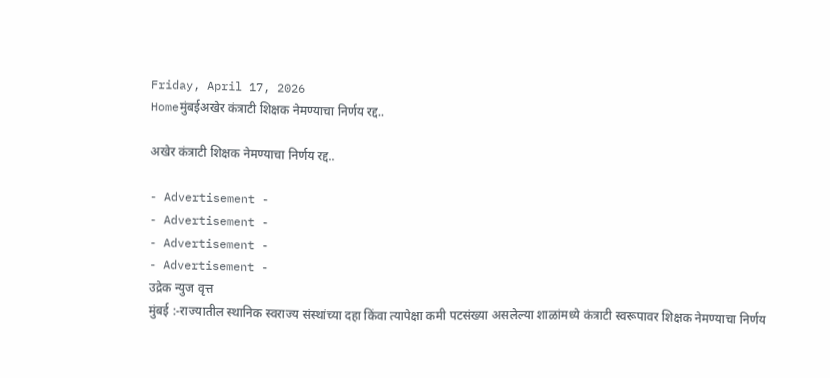Friday, April 17, 2026
Homeमुंबईअखेर कंत्राटी शिक्षक नेमण्याचा निर्णय रद्द..

अखेर कंत्राटी शिक्षक नेमण्याचा निर्णय रद्द..

- Advertisement -
- Advertisement -
- Advertisement -
- Advertisement -
उद्रेक न्युज वृत्त
मुंबई :-राज्यातील स्थानिक स्वराज्य संस्थांच्या दहा किंवा त्यापेक्षा कमी पटसंख्या असलेल्या शाळांमध्ये कंत्राटी स्वरूपावर शिक्षक नेमण्याचा निर्णय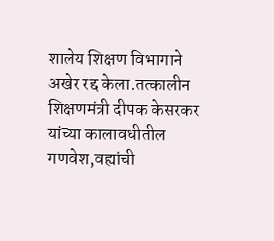शालेय शिक्षण विभागाने अखेर रद्द केला.तत्कालीन शिक्षणमंत्री दीपक केसरकर यांच्या कालावधीतील गणवेश,वह्यांची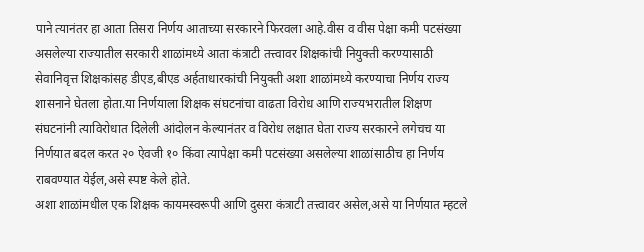पाने त्यानंतर हा आता तिसरा निर्णय आताच्या सरकारने फिरवला आहे.वीस व वीस पेक्षा कमी पटसंख्या असलेल्या राज्यातील सरकारी शाळांमध्ये आता कंत्राटी तत्त्वावर शिक्षकांची नियुक्ती करण्यासाठी सेवानिवृत्त शिक्षकांसह डीएड,बीएड अर्हताधारकांची नियुक्ती अशा शाळांमध्ये करण्याचा निर्णय राज्य शासनाने घेतला होता.या निर्णयाला शिक्षक संघटनांचा वाढता विरोध आणि राज्यभरातील शिक्षण संघटनांनी त्याविरोधात दिलेली आंदोलन केल्यानंतर व विरोध लक्षात घेता राज्य सरकारने लगेचच या निर्णयात बदल करत २० ऐवजी १० किंवा त्यापेक्षा कमी पटसंख्या असलेल्या शाळांसाठीच हा निर्णय राबवण्यात येईल,असे स्पष्ट केले होते.
अशा शाळांमधील एक शिक्षक कायमस्वरूपी आणि दुसरा कंत्राटी तत्त्वावर असेल,असे या निर्णयात म्हटले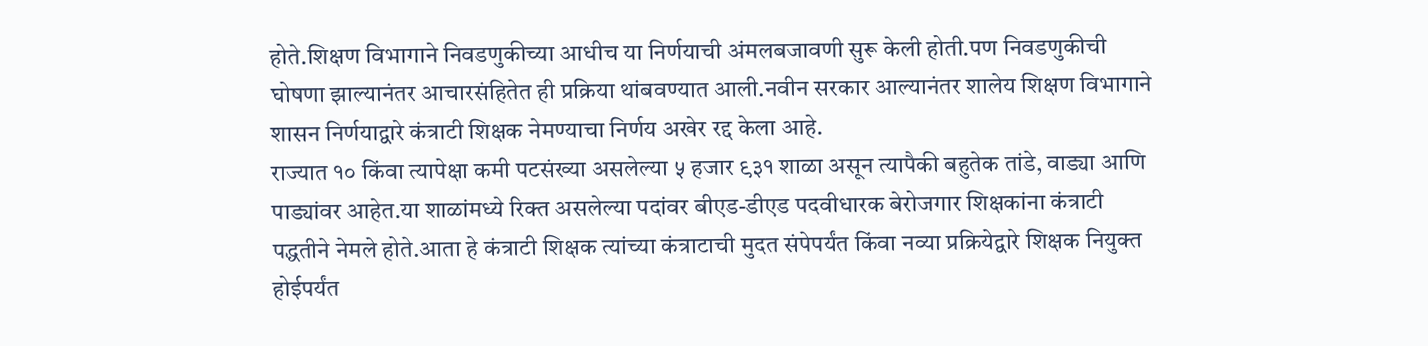होते.शिक्षण विभागाने निवडणुकीच्या आधीच या निर्णयाची अंमलबजावणी सुरू केली होती.पण निवडणुकीची घोषणा झाल्यानंतर आचारसंहितेत ही प्रक्रिया थांबवण्यात आली.नवीन सरकार आल्यानंतर शालेय शिक्षण विभागाने शासन निर्णयाद्वारे कंत्राटी शिक्षक नेमण्याचा निर्णय अखेर रद्द केला आहे.
राज्यात १० किंवा त्यापेक्षा कमी पटसंख्या असलेल्या ५ हजार ९३१ शाळा असून त्यापैकी बहुतेक तांडे, वाड्या आणि पाड्यांवर आहेत.या शाळांमध्ये रिक्त असलेल्या पदांवर बीएड-डीएड पदवीधारक बेरोजगार शिक्षकांना कंत्राटी पद्धतीने नेमले होते.आता हे कंत्राटी शिक्षक त्यांच्या कंत्राटाची मुदत संपेपर्यंत किंवा नव्या प्रक्रियेद्वारे शिक्षक नियुक्त होईपर्यंत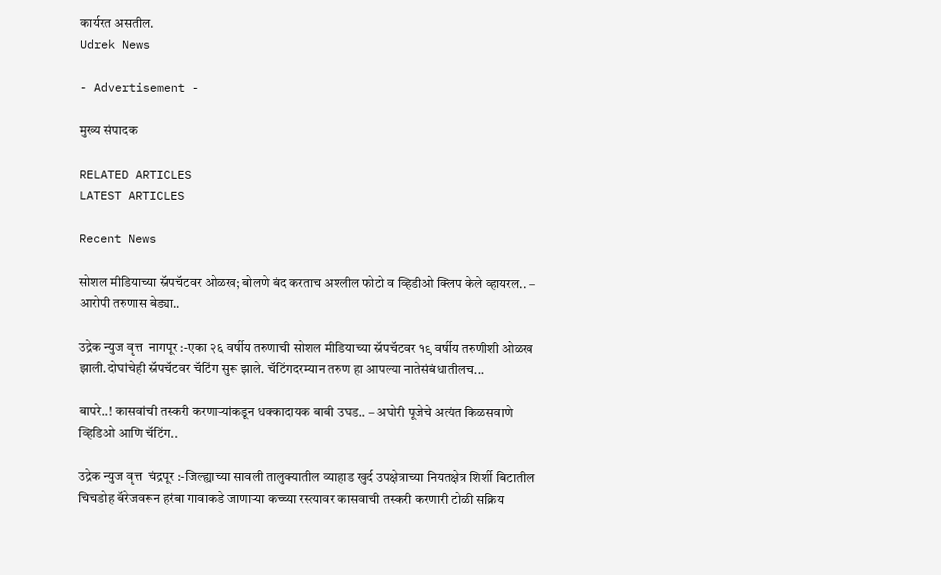कार्यरत असतील.
Udrek News

- Advertisement -

मुख्य संपादक

RELATED ARTICLES
LATEST ARTICLES

Recent News

सोशल मीडियाच्या स्नॅपचॅटवर ओळख; बोलणे बंद करताच अश्लील फोटो व व्हिडीओ क्लिप केले व्हायरल.. – आरोपी तरुणास बेड्या..

उद्रेक न्युज वृत्त  नागपूर :-एका २६ वर्षीय तरुणाची सोशल मीडियाच्या स्नॅपचॅटवर १९ वर्षीय तरुणीशी ओळख झाली.दोघांचेही स्नॅपचॅटवर चॅटिंग सुरू झाले. चॅटिंगदरम्यान तरुण हा आपल्या नातेसंबंधातीलच...

बापरे..! कासवांची तस्करी करणाऱ्यांकडून धक्कादायक बाबी उघड.. – अघोरी पूजेचे अत्यंत किळसवाणे व्हिडिओ आणि चॅटिंग..

उद्रेक न्युज वृत्त  चंद्रपूर :-जिल्ह्याच्या सावली तालुक्यातील व्याहाड खुर्द उपक्षेत्राच्या नियतक्षेत्र शिर्शी बिटातील चिचडोह बॅरेजवरून हरंबा गावाकडे जाणाऱ्या कच्च्या रस्त्यावर कासवाची तस्करी करणारी टोळी सक्रिय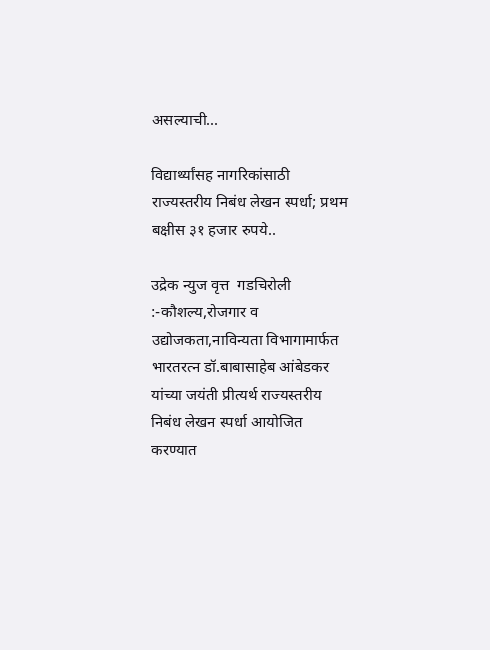असल्याची...

विद्यार्थ्यांसह नागरिकांसाठी राज्यस्तरीय निबंध लेखन स्पर्धा; प्रथम बक्षीस ३१ हजार रुपये..

उद्रेक न्युज वृत्त  गडचिरोली :-कौशल्य,रोजगार व उद्योजकता,नाविन्यता विभागामार्फत भारतरत्न डॉ.बाबासाहेब आंबेडकर यांच्या जयंती प्रीत्यर्थ राज्यस्तरीय निबंध लेखन स्पर्धा आयोजित करण्यात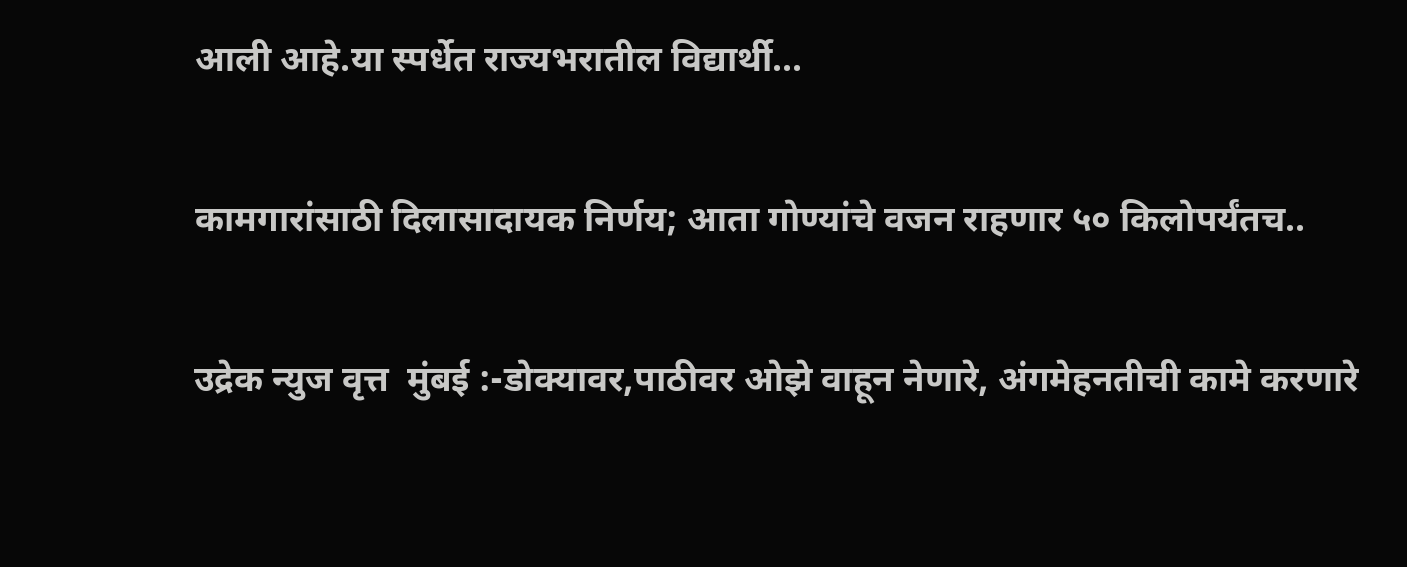आली आहे.या स्पर्धेत राज्यभरातील विद्यार्थी...

कामगारांसाठी दिलासादायक निर्णय; आता गोण्यांचे वजन राहणार ५० किलोपर्यंतच..

उद्रेक न्युज वृत्त  मुंबई :-डोक्यावर,पाठीवर ओझे वाहून नेणारे, अंगमेहनतीची कामे करणारे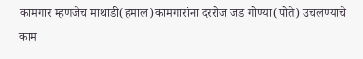कामगार म्हणजेच माथाडी(हमाल)कामगारांना दररोज जड गोण्या(पोते) उचलण्याचे काम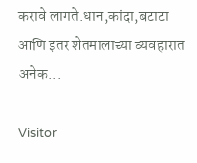करावे लागते.धान,कांदा,बटाटा आणि इतर शेतमालाच्या व्यवहारात अनेक...

Visitor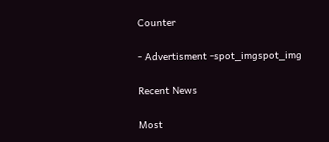Counter

- Advertisment -spot_imgspot_img

Recent News

Most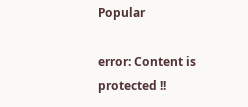Popular

error: Content is protected !!